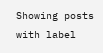Showing posts with label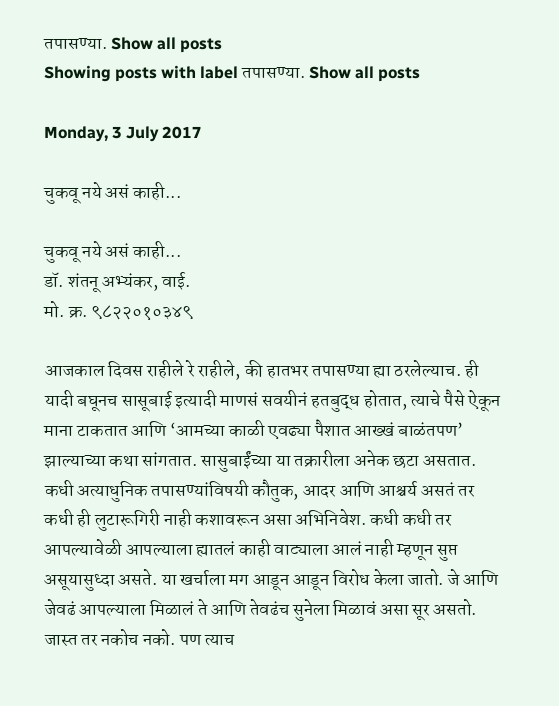तपासण्या. Show all posts
Showing posts with label तपासण्या. Show all posts

Monday, 3 July 2017

चुकवू नये असं काही...

चुकवू नये असं काही...
डॉ. शंतनू अभ्यंकर, वाई.
मो. क्र. ९८२२०१०३४९

आजकाल दिवस राहीले रे राहीले, की हातभर तपासण्या ह्या ठरलेल्याच. ही यादी बघूनच सासूबाई इत्यादी माणसं सवयीनं हतबुद्ध होतात, त्याचे पैसे ऐकून माना टाकतात आणि ‘आमच्या काळी एवढ्या पैशात आख्खं बाळंतपण’ झाल्याच्या कथा सांगतात. सासुबाईंच्या या तक्रारीला अनेक छटा असतात. कधी अत्याधुनिक तपासण्यांविषयी कौतुक, आदर आणि आश्चर्य असतं तर कधी ही लुटारूगिरी नाही कशावरून असा अभिनिवेश. कधी कधी तर  आपल्यावेळी आपल्याला ह्यातलं काही वाट्याला आलं नाही म्हणून सुप्त असूयासुध्दा असते. या खर्चाला मग आडून आडून विरोध केला जातो. जे आणि जेवढं आपल्याला मिळालं ते आणि तेवढंच सुनेला मिळावं असा सूर असतो. जास्त तर नकोच नको. पण त्याच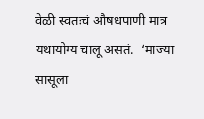वेळी स्वतःचं औषधपाणी मात्र यथायोग्य चालू असतं.  ‘माज्या सासूला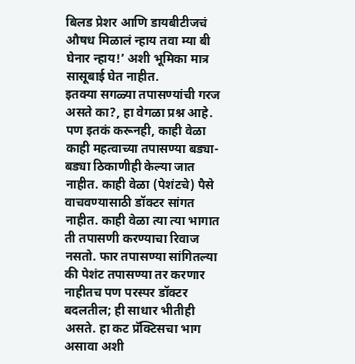बिलड प्रेशर आणि डायबीटीजचं औषध मिळालं न्हाय तवा म्या बी  घेनार न्हाय!’ अशी भूमिका मात्र सासूबाई घेत नाहीत.
इतक्या सगळ्या तपासण्यांची गरज असते का?, हा वेगळा प्रश्न आहे. पण इतकं करूनही, काही वेळा काही महत्वाच्या तपासण्या बड्या-बड्या ठिकाणीही केल्या जात नाहीत. काही वेळा (पेशंटचे) पैसे वाचवण्यासाठी डॉक्टर सांगत नाहीत. काही वेळा त्या त्या भागात ती तपासणी करण्याचा रिवाज नसतो. फार तपासण्या सांगितल्या की पेशंट तपासण्या तर करणार नाहीतच पण परस्पर डॉक्टर बदलतील; ही साधार भीतीही असते. हा कट प्रॅक्टिसचा भाग असावा अशी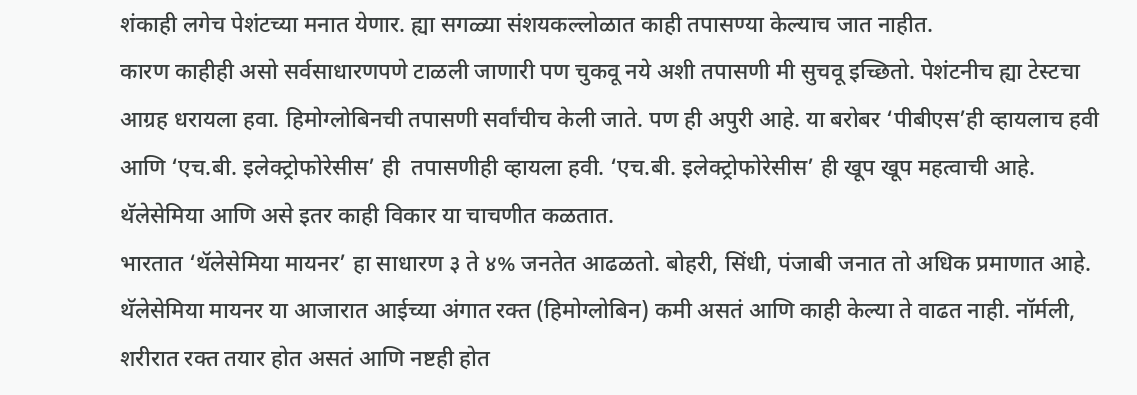शंकाही लगेच पेशंटच्या मनात येणार. ह्या सगळ्या संशयकल्लोळात काही तपासण्या केल्याच जात नाहीत.
कारण काहीही असो सर्वसाधारणपणे टाळली जाणारी पण चुकवू नये अशी तपासणी मी सुचवू इच्छितो. पेशंटनीच ह्या टेस्टचा आग्रह धरायला हवा. हिमोग्लोबिनची तपासणी सर्वांचीच केली जाते. पण ही अपुरी आहे. या बरोबर ‘पीबीएस’ही व्हायलाच हवी आणि ‘एच.बी. इलेक्ट्रोफोरेसीस’ ही  तपासणीही व्हायला हवी. ‘एच.बी. इलेक्ट्रोफोरेसीस’ ही खूप खूप महत्वाची आहे. थॅलेसेमिया आणि असे इतर काही विकार या चाचणीत कळतात.
भारतात ‘थॅलेसेमिया मायनर’ हा साधारण ३ ते ४% जनतेत आढळतो. बोहरी, सिंधी, पंजाबी जनात तो अधिक प्रमाणात आहे. थॅलेसेमिया मायनर या आजारात आईच्या अंगात रक्त (हिमोग्लोबिन) कमी असतं आणि काही केल्या ते वाढत नाही. नॉर्मली, शरीरात रक्त तयार होत असतं आणि नष्टही होत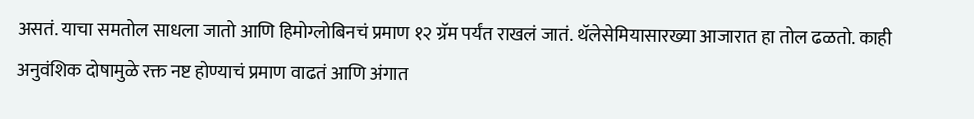असतं. याचा समतोल साधला जातो आणि हिमोग्लोबिनचं प्रमाण १२ ग्रॅम पर्यंत राखलं जातं. थॅलेसेमियासारख्या आजारात हा तोल ढळतो. काही अनुवंशिक दोषामुळे रक्त नष्ट होण्याचं प्रमाण वाढतं आणि अंगात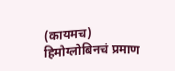(कायमच) हिमोग्लोबिनचं प्रमाण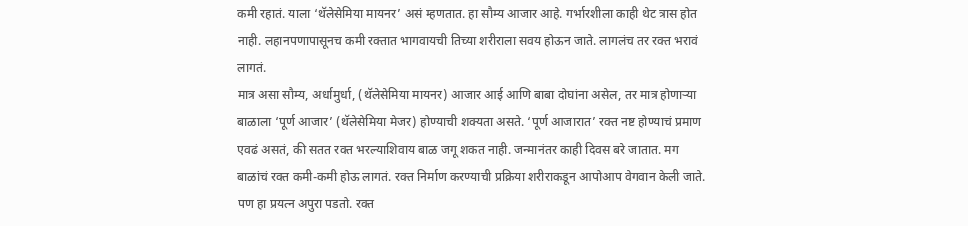कमी रहातं. याला ‘थॅलेसेमिया मायनर’ असं म्हणतात. हा सौम्य आजार आहे. गर्भारशीला काही थेट त्रास होत नाही. लहानपणापासूनच कमी रक्तात भागवायची तिच्या शरीराला सवय होऊन जाते. लागलंच तर रक्त भरावं लागतं.
मात्र असा सौम्य, अर्धामुर्धा, (थॅलेसेमिया मायनर) आजार आई आणि बाबा दोघांना असेल, तर मात्र होणाऱ्या बाळाला ‘पूर्ण आजार’ (थॅलेसेमिया मेजर) होण्याची शक्यता असते. ‘पूर्ण आजारात’ रक्त नष्ट होण्याचं प्रमाण एवढं असतं, की सतत रक्त भरल्याशिवाय बाळ जगू शकत नाही. जन्मानंतर काही दिवस बरे जातात. मग बाळांचं रक्त कमी-कमी होऊ लागतं. रक्त निर्माण करण्याची प्रक्रिया शरीराकडून आपोआप वेगवान केली जाते. पण हा प्रयत्न अपुरा पडतो. रक्त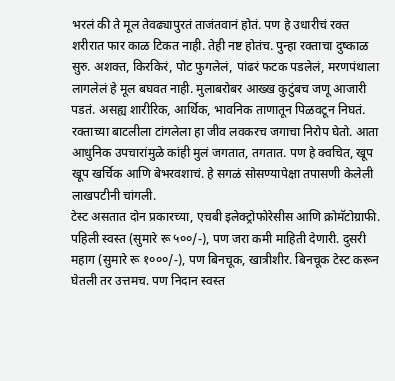भरलं की ते मूल तेवढ्यापुरतं ताजंतवानं होतं. पण हे उधारीचं रक्त शरीरात फार काळ टिकत नाही. तेही नष्ट होतंच. पुन्हा रक्ताचा दुष्काळ सुरु. अशक्त, किरकिरं, पोट फुगलेलं, पांढरं फटक पडलेलं, मरणपंथाला लागलेलं हे मूल बघवत नाही. मुलाबरोबर आख्ख कुटुंबच जणू आजारी पडतं. असह्य शारीरिक, आर्थिक, भावनिक ताणातून पिळवटून निघतं.  रक्ताच्या बाटलीला टांगलेला हा जीव लवकरच जगाचा निरोप घेतो. आता आधुनिक उपचारांमुळे कांही मुलं जगतात, तगतात. पण हे क्वचित, खूप खूप खर्चिक आणि बेभरवशाचं. हे सगळं सोसण्यापेक्षा तपासणी केलेली लाखपटीनी चांगली.
टेस्ट असतात दोन प्रकारच्या, एचबी इलेक्ट्रोफोरेसीस आणि क्रोमॅटोग्राफी. पहिली स्वस्त (सुमारे रू ५००/-), पण जरा कमी माहिती देणारी. दुसरी महाग (सुमारे रू १०००/-), पण बिनचूक, खात्रीशीर. बिनचूक टेस्ट करून घेतली तर उत्तमच. पण निदान स्वस्त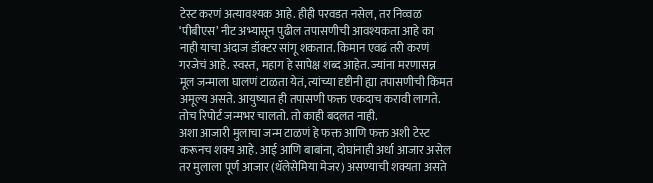टेस्ट करणं अत्यावश्यक आहे. हीही परवडत नसेल, तर निव्वळ ‘पीबीएस’ नीट अभ्यासून पुढील तपासणीची आवश्यकता आहे का नाही याचा अंदाज डॉक्टर सांगू शकतात. किमान एवढं तरी करणं गरजेचं आहे. स्वस्त, महाग हे सापेक्ष शब्द आहेत. ज्यांना मरणासन्न मूल जन्माला घालणं टाळता येतं, त्यांच्या दृष्टीनी ह्या तपासणीची किंमत अमूल्य असते. आयुष्यात ही तपासणी फक्त एकदाच करावी लागते. तोच रिपोर्ट जन्मभर चालतो. तो काही बदलत नाही.
अशा आजारी मुलाचा जन्म टाळणं हे फक्त आणि फक्त अशी टेस्ट करूनच शक्य आहे. आई आणि बाबांना, दोघांनाही अर्धा आजार असेल तर मुलाला पूर्ण आजार (थॅलेसेमिया मेजर) असण्याची शक्यता असते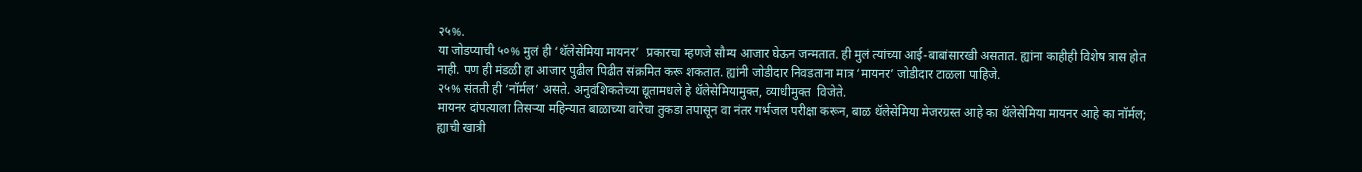२५%.
या जोडप्याची ५०% मुलं ही ‘थॅलेसेमिया मायनर’  प्रकारचा म्हणजे सौम्य आजार घेऊन जन्मतात. ही मुलं त्यांच्या आई-बाबांसारखी असतात. ह्यांना काहीही विशेष त्रास होत नाही. पण ही मंडळी हा आजार पुढील पिढीत संक्रमित करू शकतात. ह्यांनी जोडीदार निवडताना मात्र ‘मायनर’ जोडीदार टाळला पाहिजे.
२५% संतती ही ‘नॉर्मल’ असते. अनुवंशिकतेच्या द्यूतामधले हे थॅलेसेमियामुक्त, व्याधीमुक्त  विजेते.
मायनर दांपत्याला तिसऱ्या महिन्यात बाळाच्या वारेचा तुकडा तपासून वा नंतर गर्भजल परीक्षा करून, बाळ थॅलेसेमिया मेजरग्रस्त आहे का थॅलेसेमिया मायनर आहे का नॉर्मल; ह्याची खात्री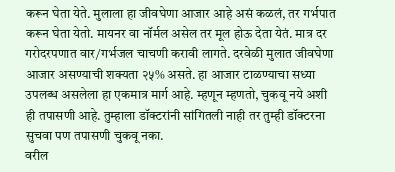करून घेता येते. मुलाला हा जीवघेणा आजार आहे असं कळलं, तर गर्भपात करून घेता येतो. मायनर वा नॉर्मल असेल तर मूल होऊ देता येतं. मात्र दर गरोदरपणात वार/गर्भजल चाचणी करावी लागते. दरवेळी मुलात जीवघेणा आजार असण्याची शक्यता २५% असते. हा आजार टाळण्याचा सध्या उपलब्ध असलेला हा एकमात्र मार्ग आहे. म्हणून म्हणतो, चुकवू नये अशी ही तपासणी आहे. तुम्हाला डॉक्टरांनी सांगितली नाही तर तुम्ही डॉक्टरना सुचवा पण तपासणी चुकवू नका.
वरील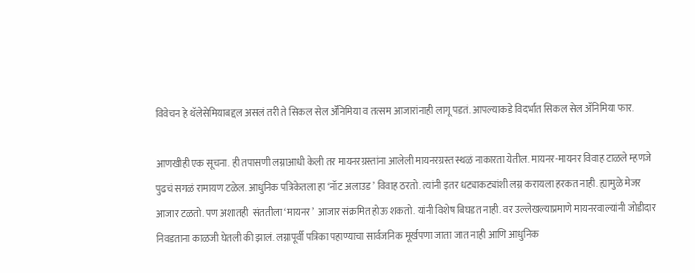विवेचन हे थॅलेसेमियाबद्दल असलं तरी ते सिकल सेल ॲनिमिया व तत्सम आजारांनाही लागू पडतं. आपल्याकडे विदर्भात सिकल सेल ॲनिमिया फार.

आणखीही एक सूचना. ही तपासणी लग्नाआधी केली तर मायनरग्रस्तांना आलेली मायनरग्रस्त स्थळं नाकारता येतील. मायनर-मायनर विवाह टाळले म्हणजे पुढचं सगळं रामायण टळेल. आधुनिक पत्रिकेतला हा ‘नॉट अलाउड’ विवाह ठरतो. त्यांनी इतर धट्याकट्यांशी लग्न करायला हरकत नाही. ह्यामुळे मेजर आजार टळतो. पण अशातही  संततीला ‘मायनर’  आजार संक्रमित होऊ शकतो. यांनी विशेष बिघडत नाही. वर उल्लेखल्याप्रमाणे मायनरवाल्यांनी जोडीदार निवडताना काळजी घेतली की झालं. लग्नापूर्वी पत्रिका पहाण्याचा सार्वजनिक मूर्खपणा जाता जात नाही आणि आधुनिक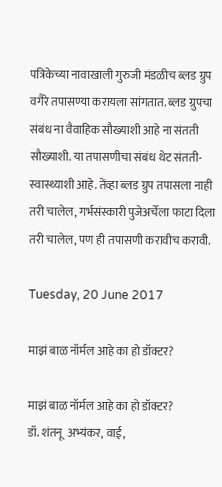पत्रिकेच्या नावाखाली गुरुजी मंडळीच ब्लड ग्रुप वगैरे तपासण्या करायला सांगतात. ब्लड ग्रुपचा संबंध ना वैवाहिक सौख्याशी आहे ना संतती सौख्याशी. या तपासणीचा संबंध थेट संतती-स्वास्थ्याशी आहे. तेंव्हा ब्लड ग्रुप तपासला नाही तरी चालेल, गर्भसंस्कारी पुजेअर्चेला फाटा दिला तरी चालेल, पण ही तपासणी करावीच करावी.

Tuesday, 20 June 2017

माझं बाळ नॉर्मल आहे का हो डॉक्टर?

माझं बाळ नॉर्मल आहे का हो डॉक्टर?
डॉ. शंतनू  अभ्यंकर, वाई,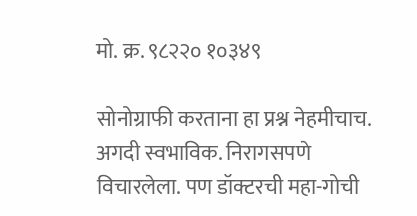मो. क्र. ९८२२० १०३४९

सोनोग्राफी करताना हा प्रश्न नेहमीचाच. अगदी स्वभाविक. निरागसपणे विचारलेला. पण डॉक्टरची महा-गोची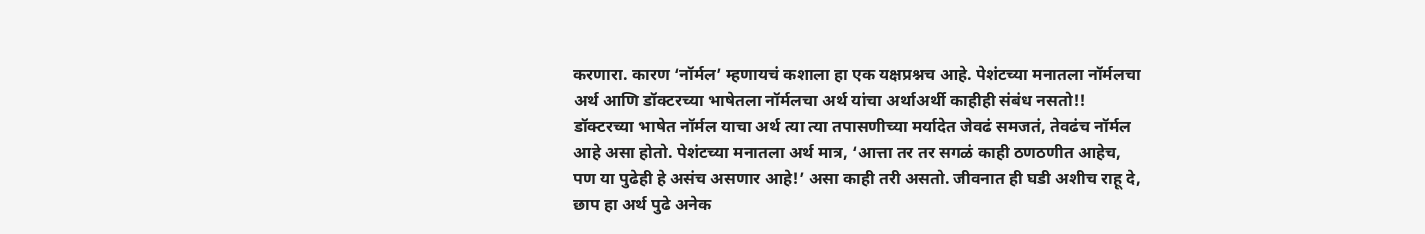करणारा. कारण ‘नॉर्मल’ म्हणायचं कशाला हा एक यक्षप्रश्नच आहे. पेशंटच्या मनातला नॉर्मलचा अर्थ आणि डॉक्टरच्या भाषेतला नॉर्मलचा अर्थ यांचा अर्थाअर्थी काहीही संबंध नसतो!! डॉक्टरच्या भाषेत नॉर्मल याचा अर्थ त्या त्या तपासणीच्या मर्यादेत जेवढं समजतं, तेवढंच नॉर्मल आहे असा होतो. पेशंटच्या मनातला अर्थ मात्र, ‘आत्ता तर तर सगळं काही ठणठणीत आहेच, पण या पुढेही हे असंच असणार आहे!’ असा काही तरी असतो. जीवनात ही घडी अशीच राहू दे, छाप हा अर्थ पुढे अनेक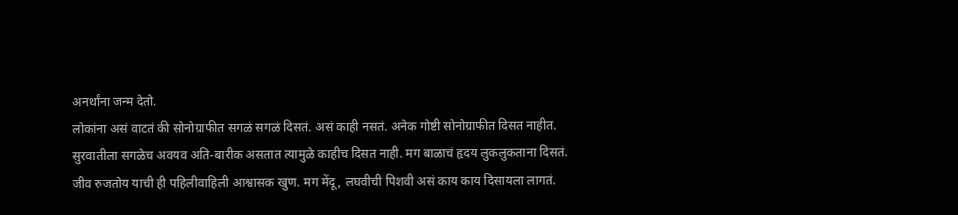अनर्थांना जन्म देतो.
लोकांना असं वाटतं की सोनोग्राफीत सगळं सगळं दिसतं. असं काही नसतं. अनेक गोष्टी सोनोग्राफीत दिसत नाहीत.
सुरवातीला सगळेच अवयव अति-बारीक असतात त्यामुळे काहीच दिसत नाही. मग बाळाचं हृदय लुकलुकताना दिसतं. जीव रुजतोय याची ही पहिलीवाहिली आश्वासक खुण. मग मेंदू, लघवीची पिशवी असं काय काय दिसायला लागतं.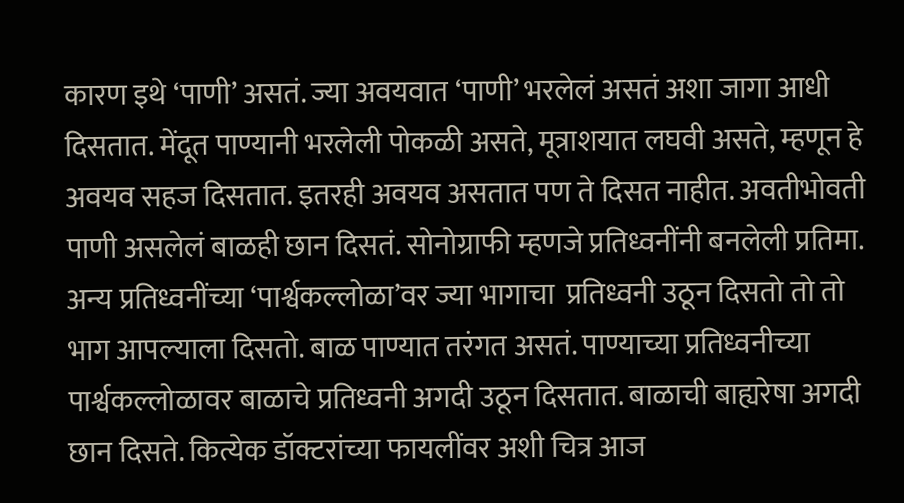कारण इथे ‘पाणी’ असतं. ज्या अवयवात ‘पाणी’ भरलेलं असतं अशा जागा आधी दिसतात. मेंदूत पाण्यानी भरलेली पोकळी असते, मूत्राशयात लघवी असते, म्हणून हे अवयव सहज दिसतात. इतरही अवयव असतात पण ते दिसत नाहीत. अवतीभोवती पाणी असलेलं बाळही छान दिसतं. सोनोग्राफी म्हणजे प्रतिध्वनींनी बनलेली प्रतिमा. अन्य प्रतिध्वनींच्या ‘पार्श्वकल्लोळा’वर ज्या भागाचा  प्रतिध्वनी उठून दिसतो तो तो भाग आपल्याला दिसतो. बाळ पाण्यात तरंगत असतं. पाण्याच्या प्रतिध्वनीच्या पार्श्वकल्लोळावर बाळाचे प्रतिध्वनी अगदी उठून दिसतात. बाळाची बाह्यरेषा अगदी छान दिसते. कित्येक डॉक्टरांच्या फायलींवर अशी चित्र आज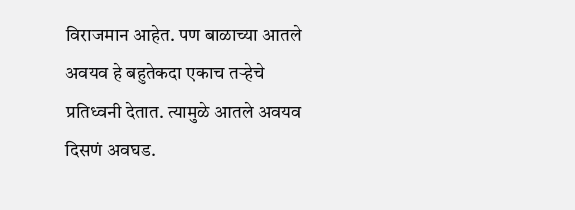विराजमान आहेत. पण बाळाच्या आतले अवयव हे बहुतेकदा एकाच तऱ्हेचे प्रतिध्वनी देतात. त्यामुळे आतले अवयव दिसणं अवघड.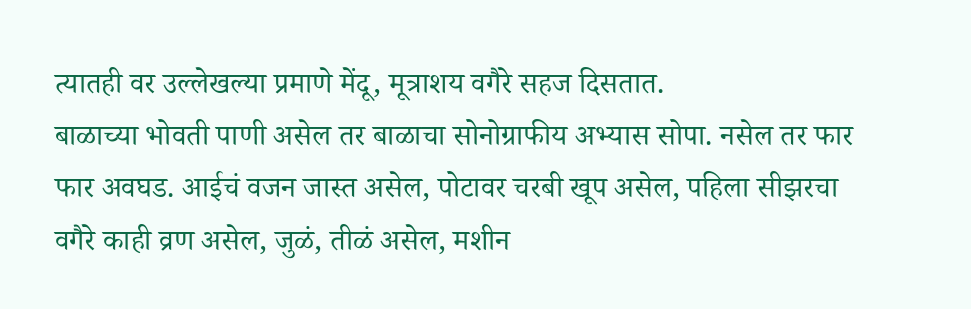त्यातही वर उल्लेखल्या प्रमाणे मेंदू, मूत्राशय वगैरे सहज दिसतात.
बाळाच्या भोवती पाणी असेल तर बाळाचा सोनोग्राफीय अभ्यास सोपा. नसेल तर फार फार अवघड. आईचं वजन जास्त असेल, पोटावर चरबी खूप असेल, पहिला सीझरचा वगैरे काही व्रण असेल, जुळं, तीळं असेल, मशीन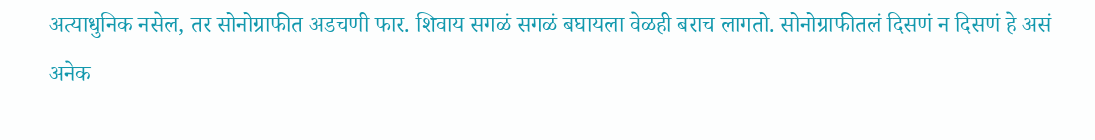अत्याधुनिक नसेल, तर सोनोग्राफीत अडचणी फार. शिवाय सगळं सगळं बघायला वेळही बराच लागतो. सोनोग्राफीतलं दिसणं न दिसणं हे असं अनेक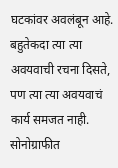घटकांवर अवलंबून आहे. बहुतेकदा त्या त्या अवयवाची रचना दिसते, पण त्या त्या अवयवाचं कार्य समजत नाही. सोनोग्राफीत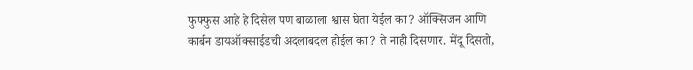फुफ्फुस आहे हे दिसेल पण बाळाला श्वास घेता येईल का? ऑक्सिजन आणि कार्बन डायऑक्साईडची अदलाबदल होईल का? ते नाही दिसणार. मेंदू दिसतो,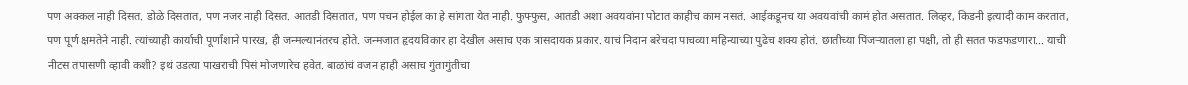पण अक्कल नाही दिसत. डोळे दिसतात, पण नजर नाही दिसत. आतडी दिसतात, पण पचन होईल का हे सांगता येत नाही. फुफ्फुस, आतडी अशा अवयवांना पोटात काहीच काम नसतं. आईकडूनच या अवयवांची कामं होत असतात. लिव्हर, किडनी इत्यादी काम करतात, पण पूर्ण क्षमतेने नाही. त्यांच्याही कार्याची पूर्णांशाने पारख, ही जन्मल्यानंतरच होते. जन्मजात हृदयविकार हा देखील असाच एक त्रासदायक प्रकार. याचं निदान बरेचदा पाचव्या महिन्याच्या पुढेच शक्य होतं. छातीच्या पिंजऱ्यातला हा पक्षी, तो ही सतत फडफडणारा... याची नीटस तपासणी व्हावी कशी? इथं उडत्या पाखराची पिसं मोजणारेच हवेत. बाळांचं वजन हाही असाच गुंतागुंतीचा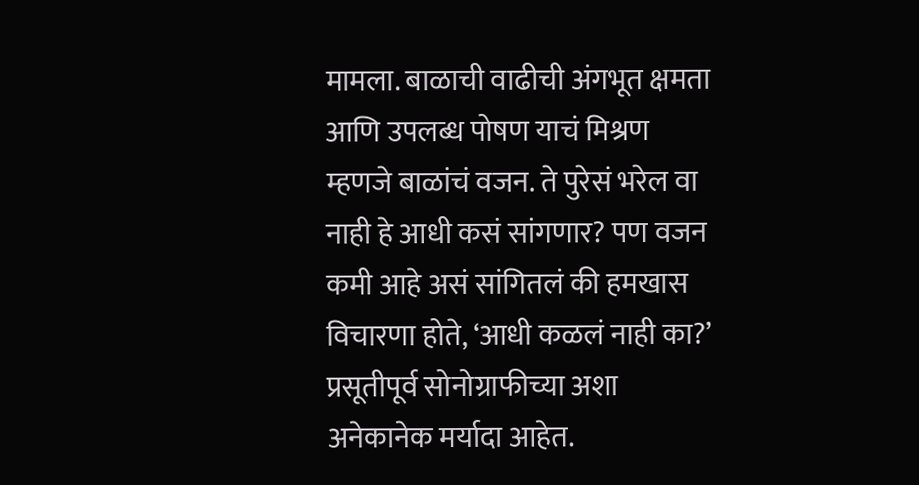मामला. बाळाची वाढीची अंगभूत क्षमता आणि उपलब्ध पोषण याचं मिश्रण म्हणजे बाळांचं वजन. ते पुरेसं भरेल वा नाही हे आधी कसं सांगणार? पण वजन कमी आहे असं सांगितलं की हमखास विचारणा होते, ‘आधी कळलं नाही का?’
प्रसूतीपूर्व सोनोग्राफीच्या अशा अनेकानेक मर्यादा आहेत.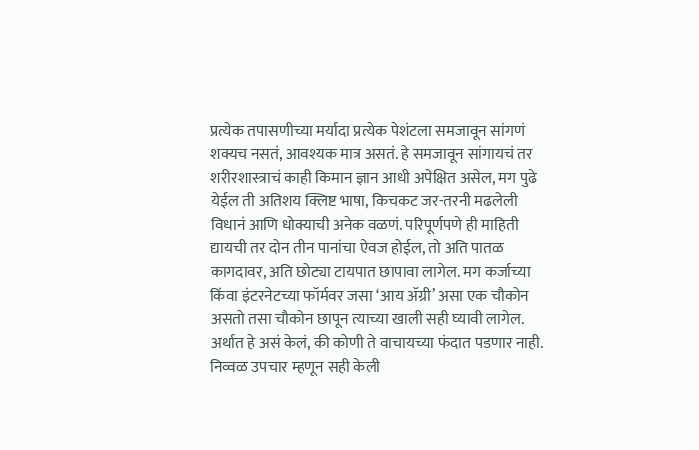प्रत्येक तपासणीच्या मर्यादा प्रत्येक पेशंटला समजावून सांगणं शक्यच नसतं, आवश्यक मात्र असतं. हे समजावून सांगायचं तर शरीरशास्त्राचं काही किमान ज्ञान आधी अपेक्षित असेल, मग पुढे येईल ती अतिशय क्लिष्ट भाषा, किचकट जर-तरनी मढलेली विधानं आणि धोक्याची अनेक वळणं. परिपूर्णपणे ही माहिती द्यायची तर दोन तीन पानांचा ऐवज होईल, तो अति पातळ कागदावर, अति छोट्या टायपात छापावा लागेल. मग कर्जाच्या किंवा इंटरनेटच्या फॉर्मवर जसा ‘आय ॲग्री’ असा एक चौकोन असतो तसा चौकोन छापून त्याच्या खाली सही घ्यावी लागेल. अर्थात हे असं केलं, की कोणी ते वाचायच्या फंदात पडणार नाही. निव्वळ उपचार म्हणून सही केली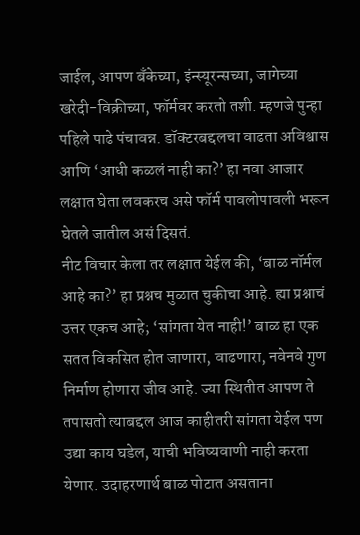जाईल, आपण बँकेच्या, इंन्स्यूरन्सच्या, जागेच्या खरेदी-विक्रीच्या, फॉर्मवर करतो तशी. म्हणजे पुन्हा पहिले पाढे पंचावन्न. डॉक्टरबद्दलचा वाढता अविश्वास आणि ‘आधी कळलं नाही का?’ हा नवा आजार लक्षात घेता लवकरच असे फॉर्म पावलोपावली भरून घेतले जातील असं दिसतं.
नीट विचार केला तर लक्षात येईल की, ‘बाळ नॉर्मल आहे का?’ हा प्रश्नच मुळात चुकीचा आहे. ह्या प्रश्नाचं उत्तर एकच आहे; ‘सांगता येत नाही!’ बाळ हा एक सतत विकसित होत जाणारा, वाढणारा, नवेनवे गुण निर्माण होणारा जीव आहे. ज्या स्थितीत आपण ते तपासतो त्याबद्दल आज काहीतरी सांगता येईल पण उद्या काय घडेल, याची भविष्यवाणी नाही करता येणार. उदाहरणार्थ बाळ पोटात असताना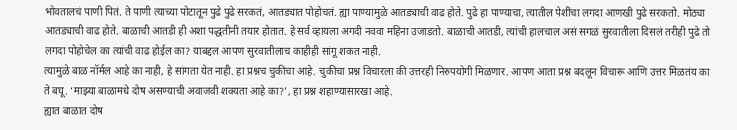भोवतालचं पाणी पितं. ते पाणी त्याच्या पोटातून पुढे पुढे सरकतं, आतड्यात पोहोचतं. ह्या पाण्यामुळे आतड्याची वाढ होते. पुढे हा पाण्याचा, त्यातील पेशींचा लगदा आणखी पुढे सरकतो. मोठ्या आतड्याची वाढ होते. बाळाची आतडी ही अशा पद्धतीनी तयार होतात. हे सर्व व्हायला अगदी नववा महिना उजाडतो. बाळाची आतडी, त्यांची हालचाल असं सगळं सुरवातीला दिसलं तरीही पुढे तो लगदा पोहोचेल का त्यांची वाढ होईल का? याबद्दल आपण सुरवातीलाच काहीही सांगू शकत नाही.
त्यामुळे बाळ नॉर्मल आहे का नाही, हे सांगता येत नाही. हा प्रश्नच चुकीचा आहे. चुकीचा प्रश्न विचारला की उत्तरही निरुपयोगी मिळणार. आपण आता प्रश्न बदलून विचारू आणि उत्तर मिळतंय का ते बघू. ‘माझ्या बाळामधे दोष असण्याची अवाजवी शक्यता आहे का?’, हा प्रश्न शहाण्यासारखा आहे.
ह्यात बाळात दोष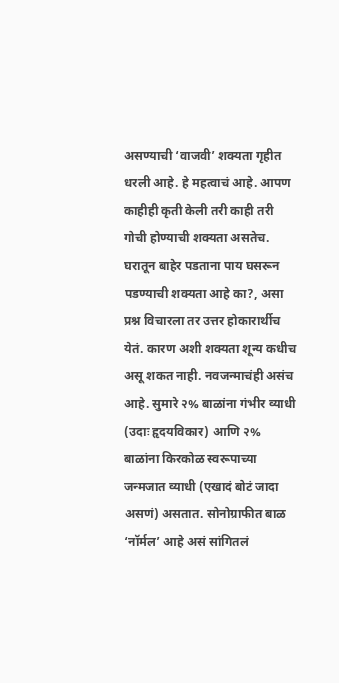असण्याची ‘वाजवी’ शक्यता गृहीत धरली आहे. हे महत्वाचं आहे. आपण काहीही कृती केली तरी काही तरी गोची होण्याची शक्यता असतेच. घरातून बाहेर पडताना पाय घसरून पडण्याची शक्यता आहे का?, असा प्रश्न विचारला तर उत्तर होकारार्थीच येतं. कारण अशी शक्यता शून्य कधीच असू शकत नाही. नवजन्माचंही असंच आहे. सुमारे २% बाळांना गंभीर व्याधी (उदाः हृदयविकार) आणि २% बाळांना किरकोळ स्वरूपाच्या जन्मजात व्याधी (एखादं बोटं जादा असणं) असतात. सोनोग्राफीत बाळ ‘नॉर्मल’ आहे असं सांगितलं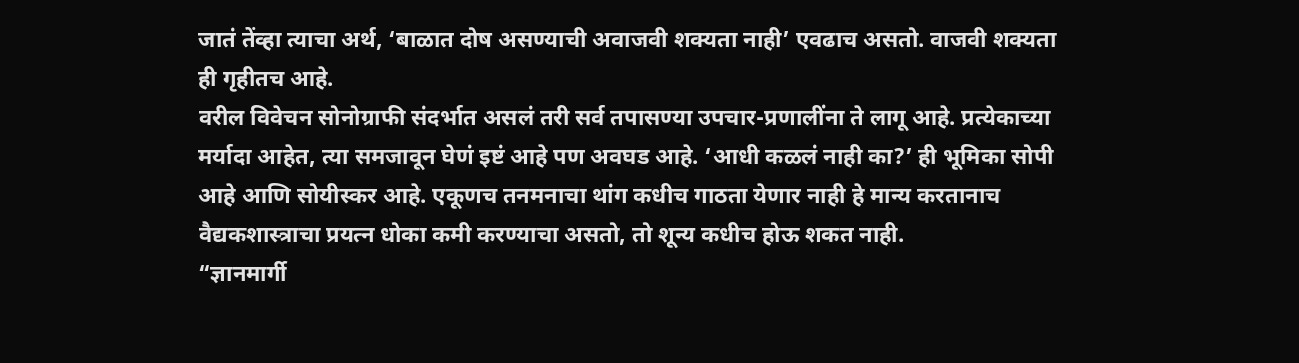जातं तेंव्हा त्याचा अर्थ, ‘बाळात दोष असण्याची अवाजवी शक्यता नाही’ एवढाच असतो. वाजवी शक्यता ही गृहीतच आहे.
वरील विवेचन सोनोग्राफी संदर्भात असलं तरी सर्व तपासण्या उपचार-प्रणालींना ते लागू आहे. प्रत्येकाच्या मर्यादा आहेत, त्या समजावून घेणं इष्टं आहे पण अवघड आहे. ‘आधी कळलं नाही का?’ ही भूमिका सोपी आहे आणि सोयीस्कर आहे. एकूणच तनमनाचा थांग कधीच गाठता येणार नाही हे मान्य करतानाच वैद्यकशास्त्राचा प्रयत्न धोका कमी करण्याचा असतो, तो शून्य कधीच होऊ शकत नाही.
“ज्ञानमार्गी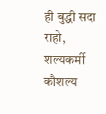ही बुद्धी सदा राहो, शल्यकर्मी कौशल्य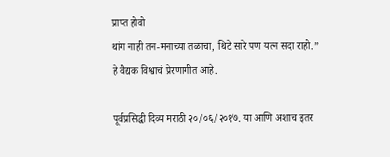प्राप्त होवो
थांग नाही तन-मनाच्या तळाचा, थिटे सारे पण यत्न सदा राहो.”
हे वैद्यक विश्वाचं प्रेरणागीत आहे.

पूर्वप्रसिद्धी दिव्य मराठी २०/०६/२०१७. या आणि अशाच इतर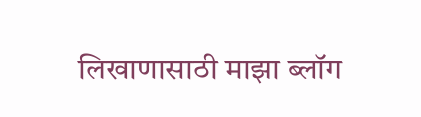लिखाणासाठी माझा ब्लॉग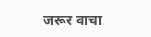जरूर वाचा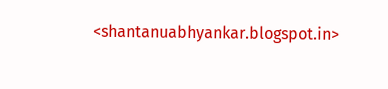<shantanuabhyankar.blogspot.in>